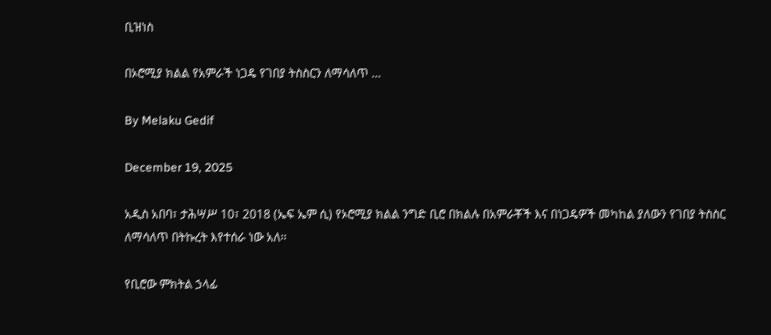ቢዝነስ

በኦሮሚያ ክልል የአምራች ነጋዴ የገበያ ትስስርን ለማሳለጥ …

By Melaku Gedif

December 19, 2025

አዲስ አበባ፣ ታሕሣሥ 10፣ 2018 (ኤፍ ኤም ሲ) የኦሮሚያ ክልል ንግድ ቢሮ በክልሉ በአምራቾች እና በነጋዴዎች መካከል ያለውን የገበያ ትስስር ለማሳለጥ በትኩረት እየተሰራ ነው አለ፡፡

የቢሮው ምክትል ኃላፊ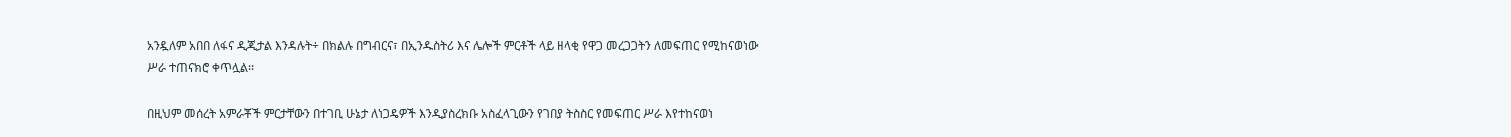አንዷለም አበበ ለፋና ዲጂታል እንዳሉት÷ በክልሉ በግብርና፣ በኢንዱስትሪ እና ሌሎች ምርቶች ላይ ዘላቂ የዋጋ መረጋጋትን ለመፍጠር የሚከናወነው ሥራ ተጠናክሮ ቀጥሏል፡፡

በዚህም መሰረት አምራቾች ምርታቸውን በተገቢ ሁኔታ ለነጋዴዎች እንዲያስረክቡ አስፈላጊውን የገበያ ትስስር የመፍጠር ሥራ እየተከናወነ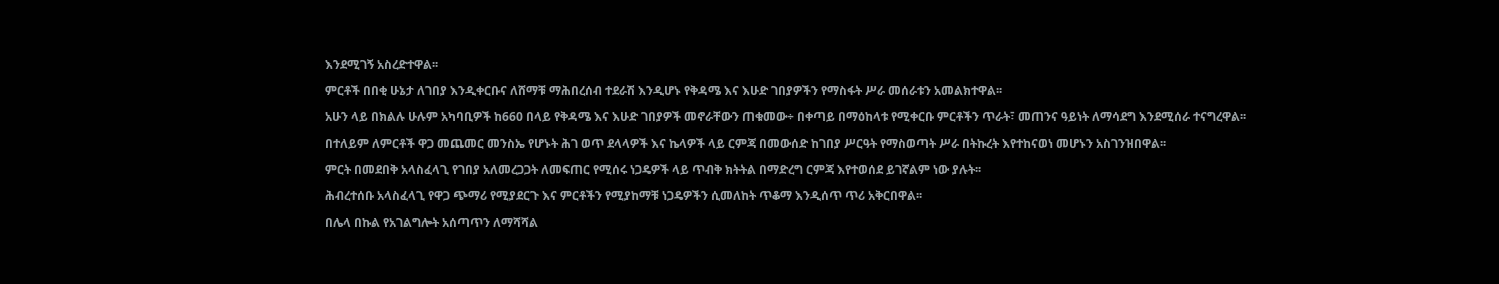እንደሚገኝ አስረድተዋል፡፡

ምርቶች በበቂ ሁኔታ ለገበያ እንዲቀርቡና ለሸማቹ ማሕበረሰብ ተደራሽ እንዲሆኑ የቅዳሜ እና እሁድ ገበያዎችን የማስፋት ሥራ መሰራቱን አመልክተዋል፡፡

አሁን ላይ በክልሉ ሁሉም አካባቢዎች ከ660 በላይ የቅዳሜ እና እሁድ ገበያዎች መኖራቸውን ጠቁመው÷ በቀጣይ በማዕከላቱ የሚቀርቡ ምርቶችን ጥራት፣ መጠንና ዓይነት ለማሳደግ እንደሚሰራ ተናግረዋል፡፡

በተለይም ለምርቶች ዋጋ መጨመር መንስኤ የሆኑት ሕገ ወጥ ደላላዎች እና ኬላዎች ላይ ርምጃ በመውሰድ ከገበያ ሥርዓት የማስወጣት ሥራ በትኩረት እየተከናወነ መሆኑን አስገንዝበዋል፡፡

ምርት በመደበቅ አላስፈላጊ የገበያ አለመረጋጋት ለመፍጠር የሚሰሩ ነጋዴዎች ላይ ጥብቅ ክትትል በማድረግ ርምጃ እየተወሰደ ይገኛልም ነው ያሉት፡፡

ሕብረተሰቡ አላስፈላጊ የዋጋ ጭማሪ የሚያደርጉ እና ምርቶችን የሚያከማቹ ነጋዴዎችን ሲመለከት ጥቆማ እንዲሰጥ ጥሪ አቅርበዋል፡፡

በሌላ በኩል የአገልግሎት አሰጣጥን ለማሻሻል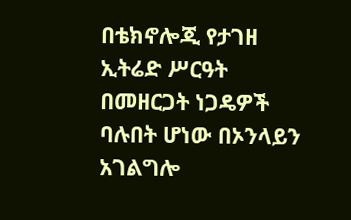በቴክኖሎጂ የታገዘ ኢትሬድ ሥርዓት በመዘርጋት ነጋዴዎች ባሉበት ሆነው በኦንላይን አገልግሎ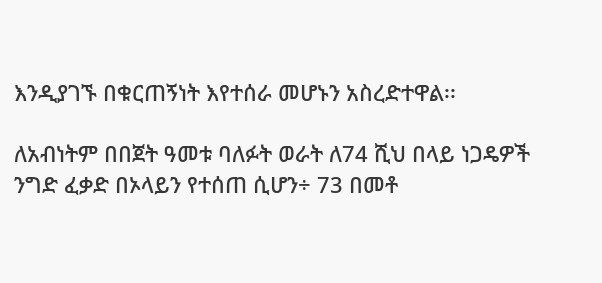እንዲያገኙ በቁርጠኝነት እየተሰራ መሆኑን አስረድተዋል፡፡

ለአብነትም በበጀት ዓመቱ ባለፉት ወራት ለ74 ሺህ በላይ ነጋዴዎች ንግድ ፈቃድ በኦላይን የተሰጠ ሲሆን÷ 73 በመቶ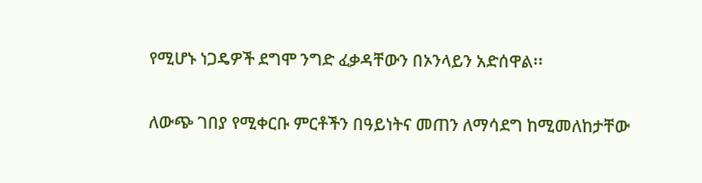የሚሆኑ ነጋዴዎች ደግሞ ንግድ ፈቃዳቸውን በኦንላይን አድሰዋል፡፡

ለውጭ ገበያ የሚቀርቡ ምርቶችን በዓይነትና መጠን ለማሳደግ ከሚመለከታቸው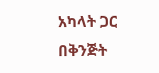አካላት ጋር በቅንጅት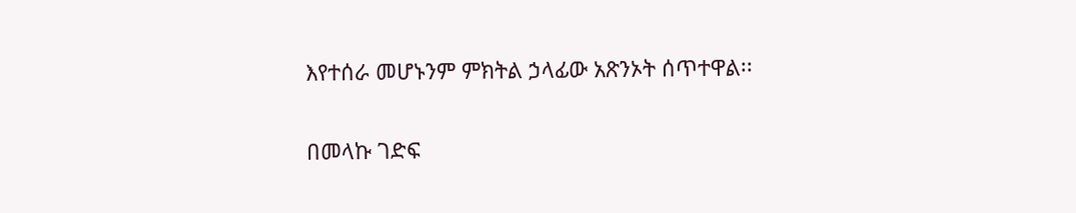እየተሰራ መሆኑንም ምክትል ኃላፊው አጽንኦት ሰጥተዋል፡፡

በመላኩ ገድፍ